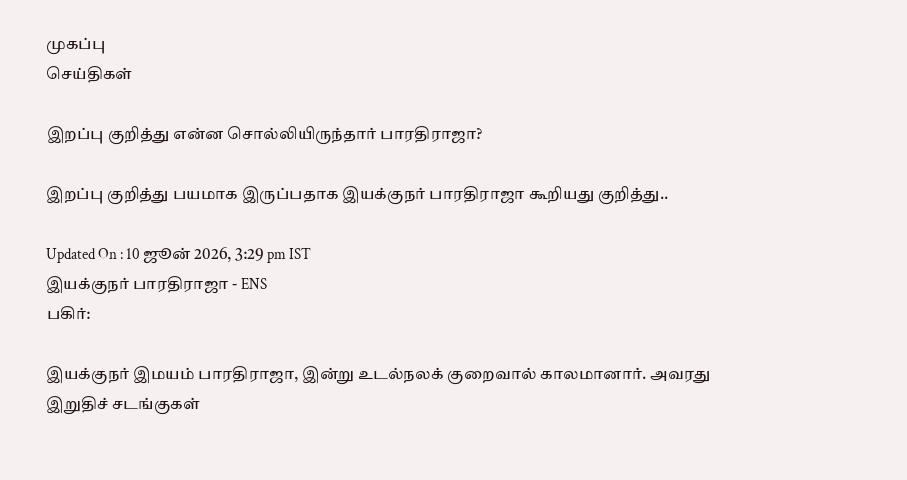முகப்பு
செய்திகள்

இறப்பு குறித்து என்ன சொல்லியிருந்தார் பாரதிராஜா?

இறப்பு குறித்து பயமாக இருப்பதாக இயக்குநர் பாரதிராஜா கூறியது குறித்து..

Updated On : 10 ஜூன் 2026, 3:29 pm IST
இயக்குநர் பாரதிராஜா - ENS
பகிர்:

இயக்குநர் இமயம் பாரதிராஜா, இன்று உடல்நலக் குறைவால் காலமானார். அவரது இறுதிச் சடங்குகள்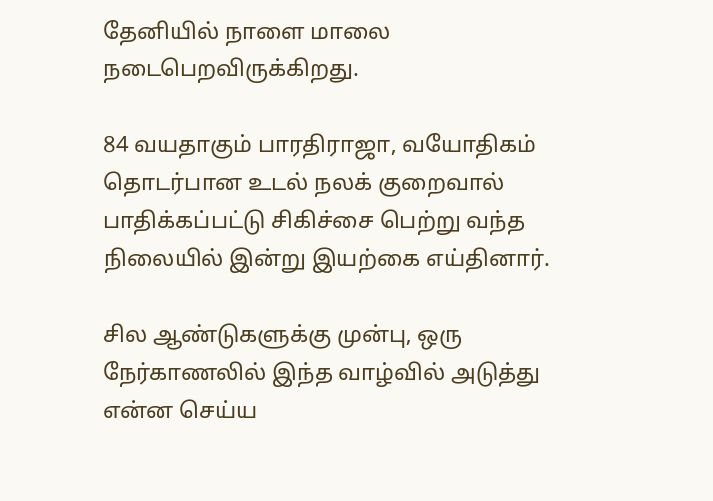தேனியில் நாளை மாலை நடைபெறவிருக்கிறது.

84 வயதாகும் பாரதிராஜா, வயோதிகம் தொடர்பான உடல் நலக் குறைவால் பாதிக்கப்பட்டு சிகிச்சை பெற்று வந்த நிலையில் இன்று இயற்கை எய்தினார்.

சில ஆண்டுகளுக்கு முன்பு, ஒரு நேர்காணலில் இந்த வாழ்வில் அடுத்து என்ன செய்ய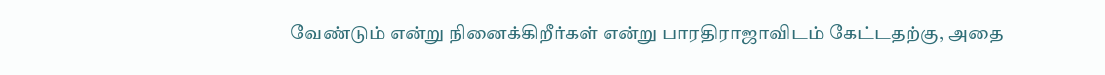வேண்டும் என்று நினைக்கிறீர்கள் என்று பாரதிராஜாவிடம் கேட்டதற்கு, அதை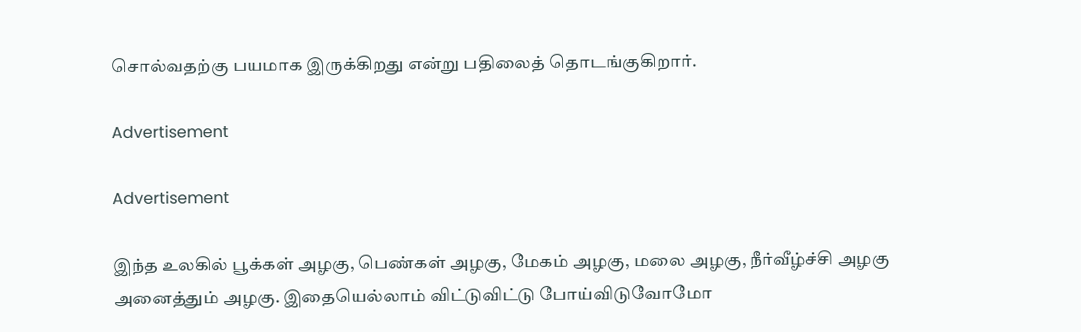சொல்வதற்கு பயமாக இருக்கிறது என்று பதிலைத் தொடங்குகிறார்.

Advertisement

Advertisement

இந்த உலகில் பூக்கள் அழகு, பெண்கள் அழகு, மேகம் அழகு, மலை அழகு, நீர்வீழ்ச்சி அழகு அனைத்தும் அழகு. இதையெல்லாம் விட்டுவிட்டு போய்விடுவோமோ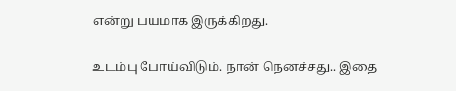என்று பயமாக இருக்கிறது.

உடம்பு போய்விடும். நான் நெனச்சது.. இதை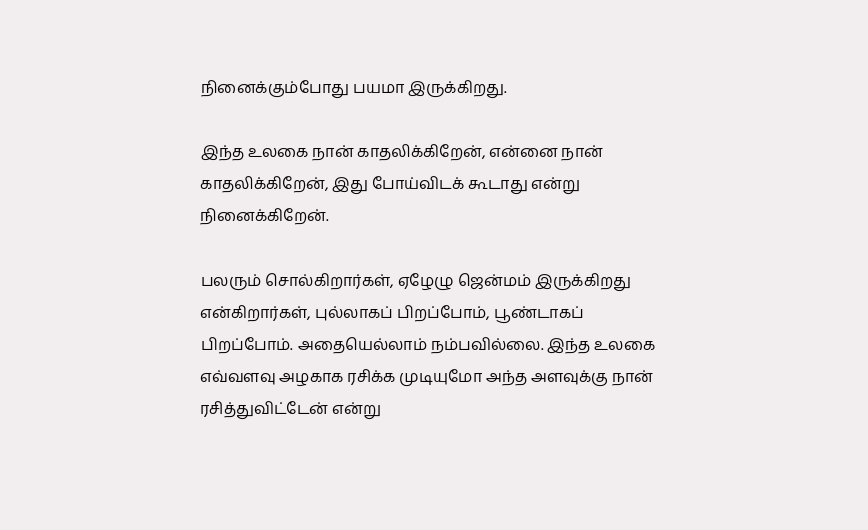நினைக்கும்போது பயமா இருக்கிறது.

இந்த உலகை நான் காதலிக்கிறேன், என்னை நான் காதலிக்கிறேன், இது போய்விடக் கூடாது என்று நினைக்கிறேன்.

பலரும் சொல்கிறார்கள், ஏழேழு ஜென்மம் இருக்கிறது என்கிறார்கள், புல்லாகப் பிறப்போம், பூண்டாகப் பிறப்போம். அதையெல்லாம் நம்பவில்லை. இந்த உலகை எவ்வளவு அழகாக ரசிக்க முடியுமோ அந்த அளவுக்கு நான் ரசித்துவிட்டேன் என்று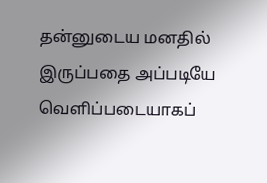தன்னுடைய மனதில் இருப்பதை அப்படியே வெளிப்படையாகப்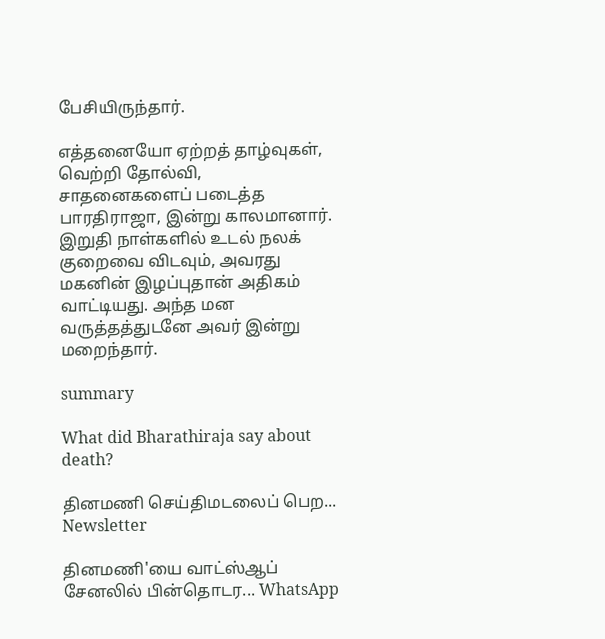பேசியிருந்தார்.

எத்தனையோ ஏற்றத் தாழ்வுகள், வெற்றி தோல்வி, சாதனைகளைப் படைத்த பாரதிராஜா, இன்று காலமானார். இறுதி நாள்களில் உடல் நலக் குறைவை விடவும், அவரது மகனின் இழப்புதான் அதிகம் வாட்டியது. அந்த மன வருத்தத்துடனே அவர் இன்று மறைந்தார்.

summary

What did Bharathiraja say about death?

தினமணி செய்திமடலைப் பெற... Newsletter

தினமணி'யை வாட்ஸ்ஆப் சேனலில் பின்தொடர... WhatsApp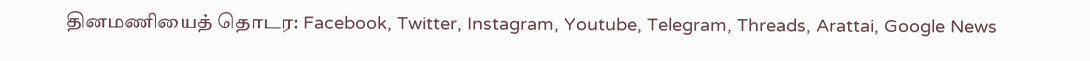தினமணியைத் தொடர: Facebook, Twitter, Instagram, Youtube, Telegram, Threads, Arattai, Google News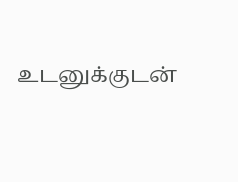உடனுக்குடன்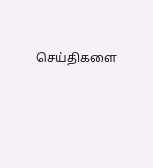செய்திகளை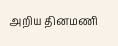அறிய தினமணி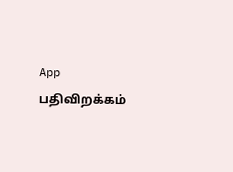App பதிவிறக்கம்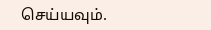செய்யவும்.